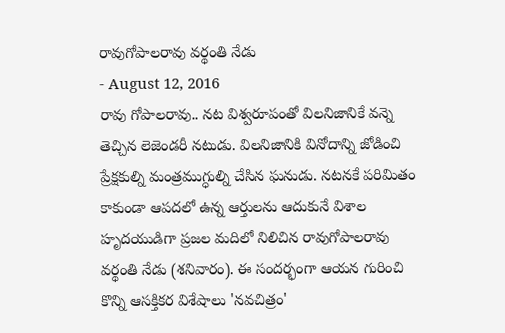రావుగోపాలరావు వర్థంతి నేడు
- August 12, 2016
రావు గోపాలరావు.. నట విశ్వరూపంతో విలనిజానికే వన్నె తెచ్చిన లెజెండరీ నటుడు. విలనిజానికి వినోదాన్ని జోడించి ప్రేక్షకుల్ని మంత్రముగ్ధుల్ని చేసిన ఘనుడు. నటనకే పరిమితం కాకుండా ఆపదలో ఉన్న ఆర్తులను ఆదుకునే విశాల హృదయుడిగా ప్రజల మదిలో నిలిచిన రావుగోపాలరావు వర్థంతి నేడు (శనివారం). ఈ సందర్భంగా ఆయన గురించి కొన్ని ఆసక్తికర విశేషాలు 'నవచిత్రం'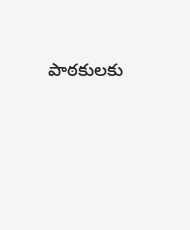పాఠకులకు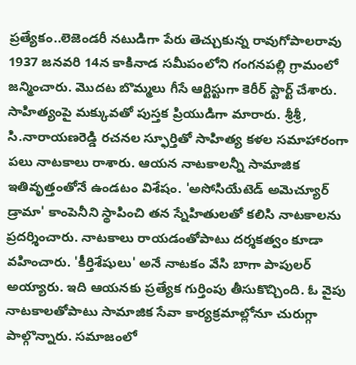ప్రత్యేకం..లెజెండరీ నటుడిగా పేరు తెచ్చుకున్న రావుగోపాలరావు 1937 జనవరి 14న కాకినాడ సమీపంలోని గంగనపల్లి గ్రామంలో జన్మించారు. మొదట బొమ్మలు గీసే ఆర్టిస్టుగా కెరీర్ స్టార్ట్ చేశారు. సాహిత్యంపై మక్కువతో పుస్తక ప్రియుడిగా మారారు. శ్రీశ్రీ, సి.నారాయణరెడ్డి రచనల స్ఫూర్తితో సాహిత్య కళల సమాహారంగా పలు నాటకాలు రాశారు. ఆయన నాటకాలన్నీ సామాజిక ఇతివృత్తంతోనే ఉండటం విశేషం. 'అసోసియేటెడ్ అమెచ్యూర్ డ్రామా' కాంపెనీని స్థాపించి తన స్నేహితులతో కలిసి నాటకాలను ప్రదర్శించారు. నాటకాలు రాయడంతోపాటు దర్శకత్వం కూడా వహించారు. 'కీర్తిశేషులు' అనే నాటకం వేసి బాగా పాపులర్ అయ్యారు. ఇది ఆయనకు ప్రత్యేక గుర్తింపు తీసుకొచ్చింది. ఓ వైపు నాటకాలతోపాటు సామాజిక సేవా కార్యక్రమాల్లోనూ చురుగ్గా పాల్గొన్నారు. సమాజంలో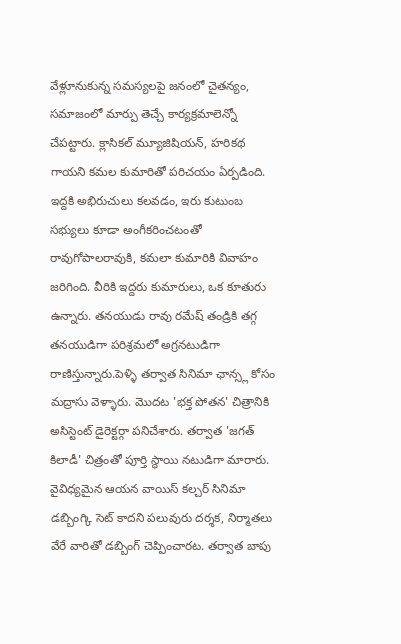వేళ్లూనుకున్న సమస్యలపై జనంలో చైతన్యం, సమాజంలో మార్పు తెచ్చే కార్యక్రమాలెన్నో చేపట్టారు. క్లాసికల్ మ్యూజిషియన్, హరికథ గాయని కమల కుమారితో పరిచయం ఏర్పడింది. ఇద్దకి అభిరుచులు కలవడం, ఇరు కుటుంబ సభ్యులు కూడా అంగీకరించటంతో రావుగోపాలరావుకి, కమలా కుమారికి వివాహం జరిగింది. వీరికి ఇద్దరు కుమారులు, ఒక కూతురు ఉన్నారు. తనయుడు రావు రమేష్ తండ్రికి తగ్గ తనయుడిగా పరిశ్రమలో అగ్రనటుడిగా రాణిస్తున్నారు.పెళ్ళి తర్వాత సినిమా ఛాన్స్ల కోసం మద్రాసు వెళ్ళారు. మొదట 'భక్త పోతన' చిత్రానికి అసిస్టెంట్ డైరెక్టర్గా పనిచేశారు. తర్వాత 'జగత్ కిలాడీ' చిత్రంతో పూర్తి స్థాయి నటుడిగా మారారు. వైవిధ్యమైన ఆయన వాయిస్ కల్చర్ సినిమా డబ్బింగ్కి సెట్ కాదని పలువురు దర్శక, నిర్మాతలు వేరే వారితో డబ్బింగ్ చెప్పించారట. తర్వాత బాపు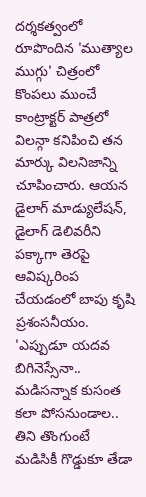దర్శకత్వంలో రూపొందిన 'ముత్యాల ముగ్గు' చిత్రంలో కొంపలు ముంచే కాంట్రాక్టర్ పాత్రలో విలన్గా కనిపించి తన మార్కు విలనిజాన్ని చూపించారు. ఆయన డైలాగ్ మాడ్యులేషన్, డైలాగ్ డెలివరీని పక్కాగా తెరపై ఆవిష్కరింప చేయడంలో బాపు కృషి ప్రశంసనీయం. 'ఎప్పుడూ యదవ బిగినెస్సేనా.. మడిసన్నాక కుసంత కలా పోసనుండాల.. తిని తొంగుంటే మడిసికీ గొడ్డుకూ తేడా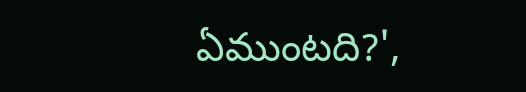ఏముంటది?',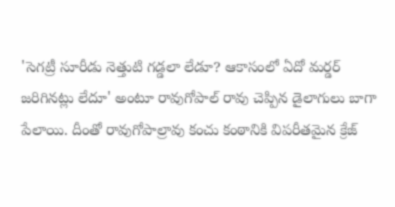'సెగట్రీ సూరీడు నెత్తుటి గడ్డలా లేడూ? ఆకాసంలో ఏదో మర్డర్ జరిగినట్లు లేదూ' అంటూ రావుగోపాల్ రావు చెప్పిన డైలాగులు బాగా పేలాయి. దీంతో రావుగోపాల్రావు కంచు కంఠానికి విపరీతమైన క్రేజ్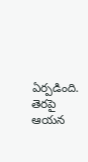ఏర్పడింది. తెరపై ఆయన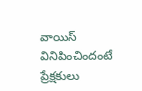వాయిస్ వినిపించిందంటే ప్రేక్షకులు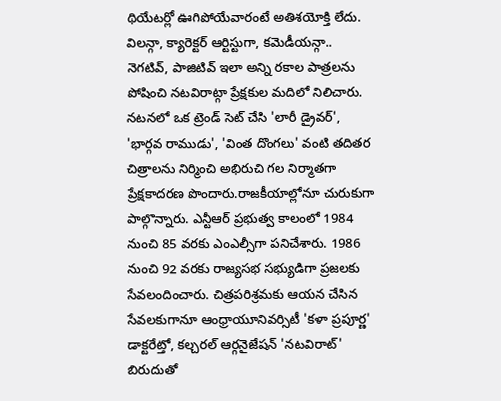థియేటర్లో ఊగిపోయేవారంటే అతిశయోక్తి లేదు. విలన్గా, క్యారెక్టర్ ఆర్టిస్టుగా, కమెడీయన్గా.. నెగటివ్, పాజిటివ్ ఇలా అన్ని రకాల పాత్రలను పోషించి నటవిరాట్గా ప్రేక్షకుల మదిలో నిలిచారు. నటనలో ఒక ట్రెండ్ సెట్ చేసి 'లారీ డ్రైవర్', 'భార్గవ రాముడు', 'వింత దొంగలు' వంటి తదితర చిత్రాలను నిర్మించి అభిరుచి గల నిర్మాతగా ప్రేక్షకాదరణ పొందారు.రాజకీయాల్లోనూ చురుకుగా పాల్గొన్నారు. ఎన్టీఆర్ ప్రభుత్వ కాలంలో 1984 నుంచి 85 వరకు ఎంఎల్సీగా పనిచేశారు. 1986 నుంచి 92 వరకు రాజ్యసభ సభ్యుడిగా ప్రజలకు సేవలందించారు. చిత్రపరిశ్రమకు ఆయన చేసిన సేవలకుగానూ ఆంధ్రాయూనివర్సిటీ 'కళా ప్రపూర్ణ' డాక్టరేట్తో, కల్చరల్ ఆర్గనైజేషన్ 'నటవిరాట్' బిరుదుతో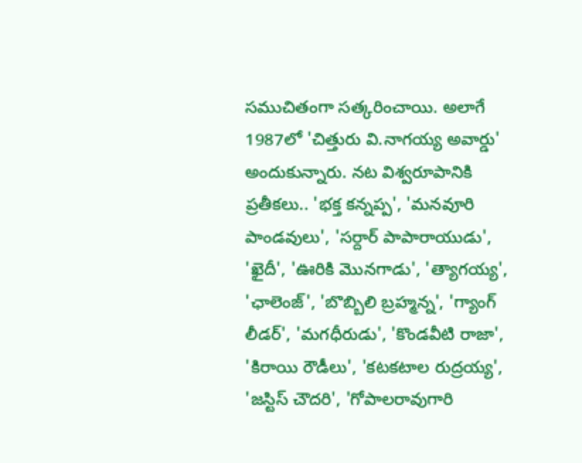సముచితంగా సత్కరించాయి. అలాగే 1987లో 'చిత్తురు వి.నాగయ్య అవార్డు' అందుకున్నారు. నట విశ్వరూపానికి ప్రతీకలు.. 'భక్త కన్నప్ప', 'మనవూరి పాండవులు', 'సర్దార్ పాపారాయుడు', 'ఖైదీ', 'ఊరికి మొనగాడు', 'త్యాగయ్య', 'ఛాలెంజ్', 'బొబ్బిలి బ్రహ్మన్న', 'గ్యాంగ్ లీడర్', 'మగధీరుడు', 'కొండవీటి రాజా', 'కిరాయి రౌడీలు', 'కటకటాల రుద్రయ్య', 'జస్టిస్ చౌదరి', 'గోపాలరావుగారి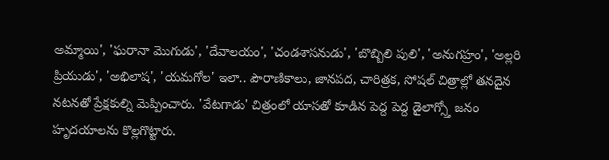అమ్మాయి', 'ఘరానా మొగుడు', 'దేవాలయం', 'చండశాసనుడు', 'బొబ్బిలి పులి', 'అనుగహ్రం', 'అల్లరి ప్రియుడు', 'అభిలాష', 'యమగోల' ఇలా.. పౌరాణికాలు, జానపద, చారిత్రక, సోషల్ చిత్రాల్లో తనదైన నటనతో ప్రేక్షకుల్ని మెప్పించారు. 'వేటగాడు' చిత్రంలో యాసతో కూడిన పెద్ద పెద్ద డైలాగ్స్తో జనం హృదయాలను కొల్లగొట్టారు.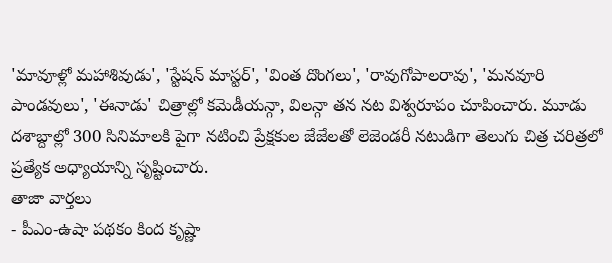'మావూళ్లో మహాశివుడు', 'స్టేషన్ మాస్టర్', 'వింత దొంగలు', 'రావుగోపాలరావు', 'మనవూరి పాండవులు', 'ఈనాడు' చిత్రాల్లో కమెడీయన్గా, విలన్గా తన నట విశ్వరూపం చూపించారు. మూడు దశాబ్దాల్లో 300 సినిమాలకి పైగా నటించి ప్రేక్షకుల జేజేలతో లెజెండరీ నటుడిగా తెలుగు చిత్ర చరిత్రలో ప్రత్యేక అధ్యాయాన్ని సృష్టించారు.
తాజా వార్తలు
- పీఎం-ఉషా పథకం కింద కృష్ణా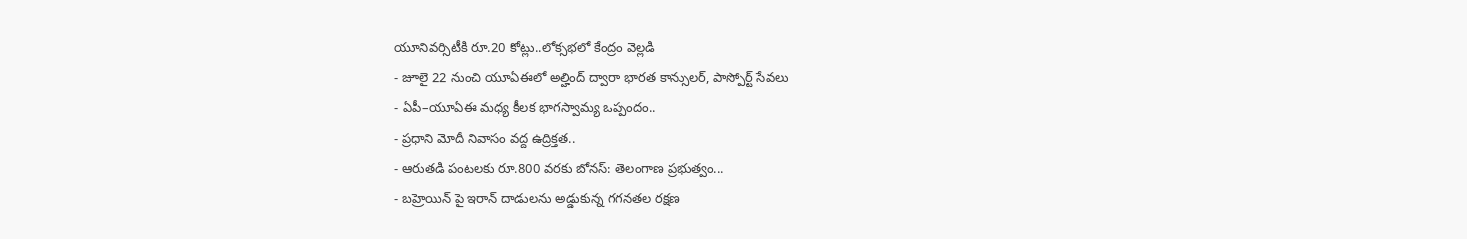యూనివర్సిటీకి రూ.20 కోట్లు..లోక్సభలో కేంద్రం వెల్లడి
- జూలై 22 నుంచి యూఏఈలో అల్హింద్ ద్వారా భారత కాన్సులర్, పాస్పోర్ట్ సేవలు
- ఏపీ–యూఏఈ మధ్య కీలక భాగస్వామ్య ఒప్పందం..
- ప్రధాని మోదీ నివాసం వద్ద ఉద్రిక్తత..
- ఆరుతడి పంటలకు రూ.800 వరకు బోనస్: తెలంగాణ ప్రభుత్వం...
- బహ్రెయిన్ పై ఇరాన్ దాడులను అడ్డుకున్న గగనతల రక్షణ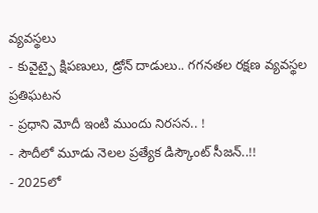వ్యవస్థలు
- కువైట్పై క్షిపణులు, డ్రోన్ దాడులు.. గగనతల రక్షణ వ్యవస్థల ప్రతిఘటన
- ప్రధాని మోదీ ఇంటి ముందు నిరసన.. !
- సౌదీలో మూడు నెలల ప్రత్యేక డిస్కౌంట్ సీజన్..!!
- 2025లో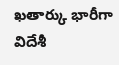ఖతార్కు భారీగా విదేశీ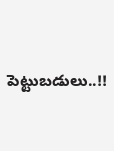పెట్టుబడులు..!!